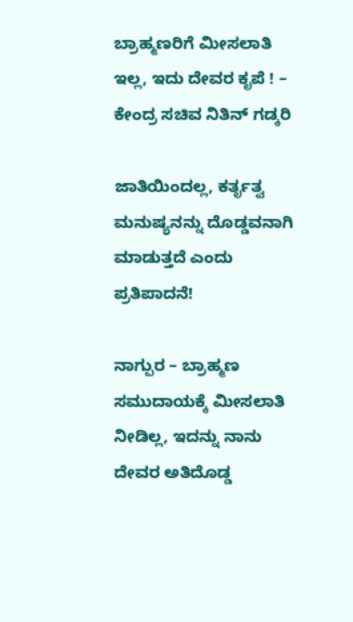ಬ್ರಾಹ್ಮಣರಿಗೆ ಮೀಸಲಾತಿ ಇಲ್ಲ, ಇದು ದೇವರ ಕೃಪೆ ! – ಕೇಂದ್ರ ಸಚಿವ ನಿತಿನ್ ಗಡ್ಕರಿ

ಜಾತಿಯಿಂದಲ್ಲ, ಕರ್ತೃತ್ವ ಮನುಷ್ಯನನ್ನು ದೊಡ್ಡವನಾಗಿ ಮಾಡುತ್ತದೆ ಎಂದು ಪ್ರತಿಪಾದನೆ!

ನಾಗ್ಪುರ – ಬ್ರಾಹ್ಮಣ ಸಮುದಾಯಕ್ಕೆ ಮೀಸಲಾತಿ ನೀಡಿಲ್ಲ, ಇದನ್ನು ನಾನು ದೇವರ ಅತಿದೊಡ್ಡ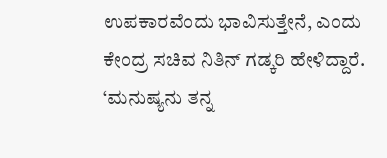ಉಪಕಾರವೆಂದು ಭಾವಿಸುತ್ತೇನೆ, ಎಂದು ಕೇಂದ್ರ ಸಚಿವ ನಿತಿನ್ ಗಡ್ಕರಿ ಹೇಳಿದ್ದಾರೆ. ‘ಮನುಷ್ಯನು ತನ್ನ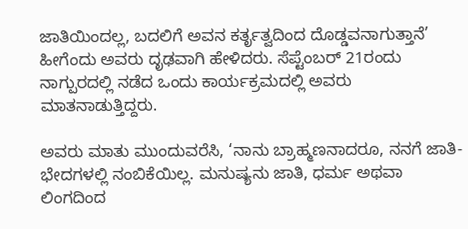ಜಾತಿಯಿಂದಲ್ಲ, ಬದಲಿಗೆ ಅವನ ಕರ್ತೃತ್ವದಿಂದ ದೊಡ್ಡವನಾಗುತ್ತಾನೆ’ ಹೀಗೆಂದು ಅವರು ದೃಢವಾಗಿ ಹೇಳಿದರು. ಸೆಪ್ಟೆಂಬರ್ 21ರಂದು ನಾಗ್ಪುರದಲ್ಲಿ ನಡೆದ ಒಂದು ಕಾರ್ಯಕ್ರಮದಲ್ಲಿ ಅವರು ಮಾತನಾಡುತ್ತಿದ್ದರು.

ಅವರು ಮಾತು ಮುಂದುವರೆಸಿ, ‘ನಾನು ಬ್ರಾಹ್ಮಣನಾದರೂ, ನನಗೆ ಜಾತಿ-ಭೇದಗಳಲ್ಲಿ ನಂಬಿಕೆಯಿಲ್ಲ. ಮನುಷ್ಯನು ಜಾತಿ, ಧರ್ಮ ಅಥವಾ ಲಿಂಗದಿಂದ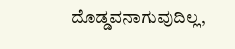ದೊಡ್ಡವನಾಗುವುದಿಲ್ಲ,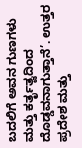ಬದಲಿಗೆ ಅವನ ಗುಣಗಳು ಮತ್ತು ಕರ್ತೃತ್ವದಿಂದ ದೊಡ್ಡವನಾಗುತ್ತಾನೆ’. ಉತ್ತರ ಪ್ರದೇಶ ಮತ್ತು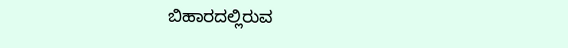ಬಿಹಾರದಲ್ಲಿರುವ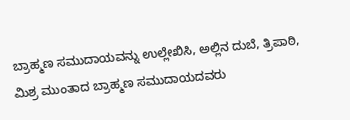ಬ್ರಾಹ್ಮಣ ಸಮುದಾಯವನ್ನು ಉಲ್ಲೇಖಿಸಿ, ಅಲ್ಲಿನ ದುಬೆ, ತ್ರಿಪಾಠಿ, ಮಿಶ್ರ ಮುಂತಾದ ಬ್ರಾಹ್ಮಣ ಸಮುದಾಯದವರು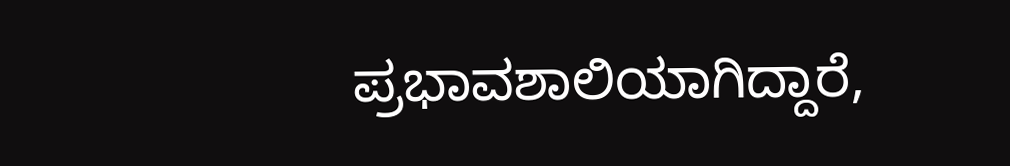ಪ್ರಭಾವಶಾಲಿಯಾಗಿದ್ದಾರೆ,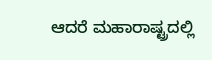ಆದರೆ ಮಹಾರಾಷ್ಟ್ರದಲ್ಲಿ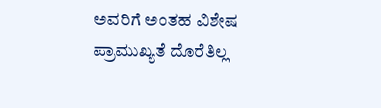ಅವರಿಗೆ ಅಂತಹ ವಿಶೇಷ ಪ್ರಾಮುಖ್ಯತೆ ದೊರೆತಿಲ್ಲ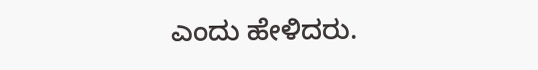ಎಂದು ಹೇಳಿದರು.